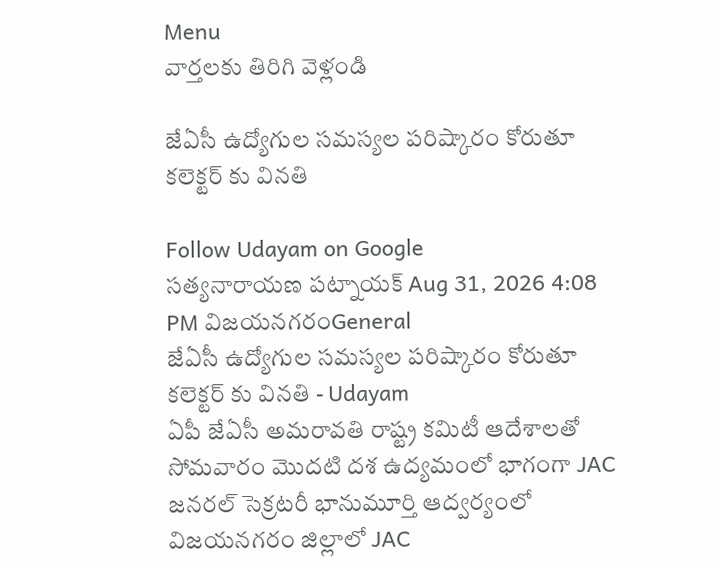Menu
వార్తలకు తిరిగి వెళ్లండి

జేఏసీ ఉద్యోగుల సమస్యల పరిష్కారం కోరుతూ కలెక్టర్‌ కు వినతి

Follow Udayam on Google
సత్యనారాయణ పట్నాయక్ Aug 31, 2026 4:08 PM విజయనగరంGeneral
జేఏసీ ఉద్యోగుల సమస్యల పరిష్కారం కోరుతూ కలెక్టర్‌ కు వినతి - Udayam
ఏపీ జేఏసీ అమరావతి రాష్ట్ర కమిటీ ఆదేశాలతో సోమవారం మొదటి దశ ఉద్యమంలో భాగంగా JAC జనరల్ సెక్రటరీ భానుమూర్తి ఆద్వర్యంలో విజయనగరం జిల్లాలో JAC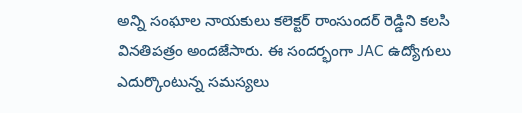అన్ని సంఘాల నాయకులు కలెక్టర్ రాంసుందర్ రెడ్డిని కలసి వినతిపత్రం అందజేసారు. ఈ సందర్భంగా JAC ఉద్యోగులు ఎదుర్కొంటున్న సమస్యలు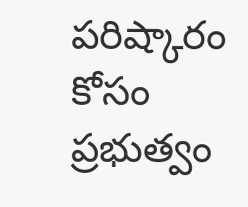పరిష్కారం కోసం ప్రభుత్వం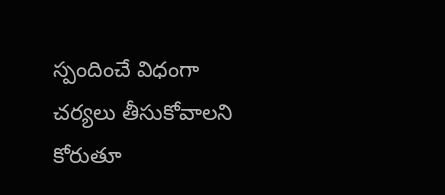స్పందించే విధంగా చర్యలు తీసుకోవాలని కోరుతూ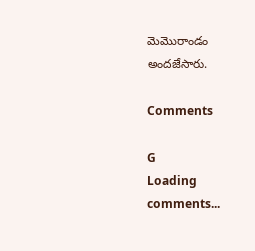మెమొరాండం అందజేసారు.

Comments

G
Loading comments...